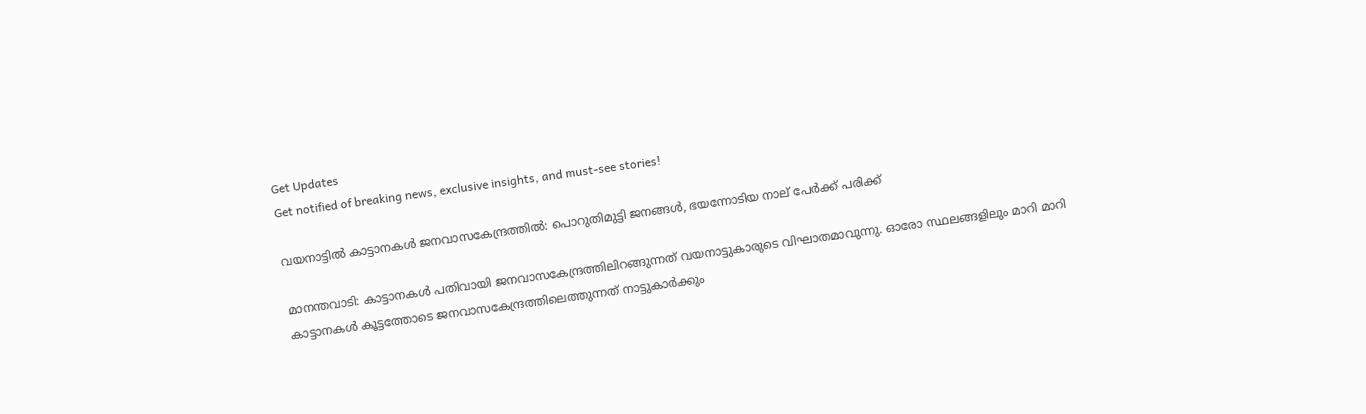Get Updates
Get notified of breaking news, exclusive insights, and must-see stories!

വയനാട്ടില്‍ കാട്ടാനകള്‍ ജനവാസകേന്ദ്രത്തില്‍: പൊറുതിമുട്ടി ജനങ്ങള്‍, ഭയന്നോടിയ നാല് പേർക്ക് പരിക്ക്

മാനന്തവാടി: കാട്ടാനകള്‍ പതിവായി ജനവാസകേന്ദ്രത്തിലിറങ്ങുന്നത് വയനാട്ടുകാരുടെ വിഘാതമാവുന്നു. ഓരോ സ്ഥലങ്ങളിലും മാറി മാറി കാട്ടാനകള്‍ കൂട്ടത്തോടെ ജനവാസകേന്ദ്രത്തിലെത്തുന്നത് നാട്ടുകാര്‍ക്കും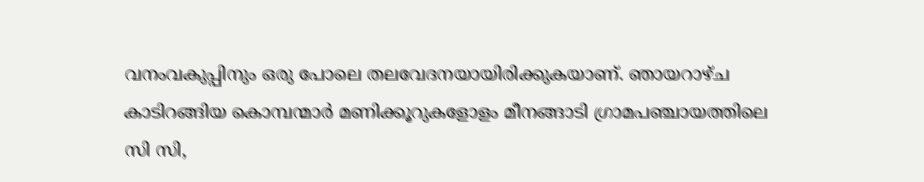വനംവകുപ്പിനും ഒരു പോലെ തലവേദനയായിരിക്കുകയാണ്. ഞായറാഴ്ച കാടിറങ്ങിയ കൊമ്പന്മാര്‍ മണിക്കൂറുകളോളം മീനങ്ങാടി ഗ്രാമപഞ്ചായത്തിലെ സി സി,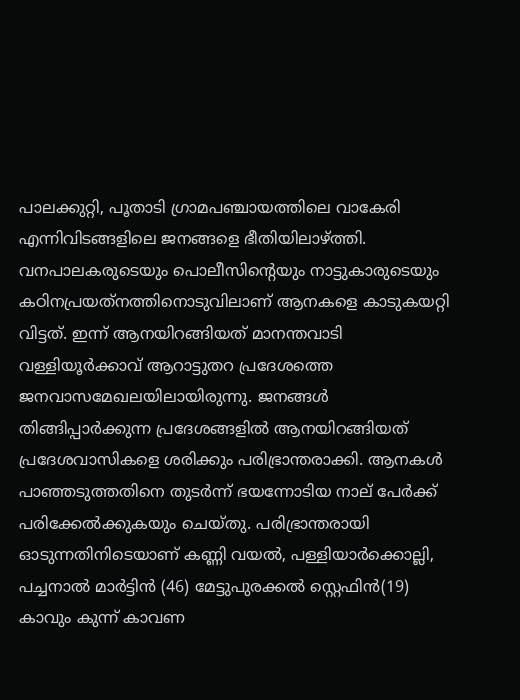പാലക്കുറ്റി, പൂതാടി ഗ്രാമപഞ്ചായത്തിലെ വാകേരി എന്നിവിടങ്ങളിലെ ജനങ്ങളെ ഭീതിയിലാഴ്ത്തി. വനപാലകരുടെയും പൊലീസിന്റെയും നാട്ടുകാരുടെയും കഠിനപ്രയത്‌നത്തിനൊടുവിലാണ് ആനകളെ കാടുകയറ്റി വിട്ടത്. ഇന്ന് ആനയിറങ്ങിയത് മാനന്തവാടി വള്ളിയൂര്‍ക്കാവ് ആറാട്ടുതറ പ്രദേശത്തെ ജനവാസമേഖലയിലായിരുന്നു. ജനങ്ങള്‍ തിങ്ങിപ്പാര്‍ക്കുന്ന പ്രദേശങ്ങളില്‍ ആനയിറങ്ങിയത് പ്രദേശവാസികളെ ശരിക്കും പരിഭ്രാന്തരാക്കി. ആനകള്‍ പാഞ്ഞടുത്തതിനെ തുടര്‍ന്ന് ഭയന്നോടിയ നാല് പേര്‍ക്ക് പരിക്കേല്‍ക്കുകയും ചെയ്തു. പരിഭ്രാന്തരായി ഓടുന്നതിനിടെയാണ് കണ്ണി വയല്‍, പള്ളിയാര്‍ക്കൊല്ലി, പച്ചനാല്‍ മാര്‍ട്ടിന്‍ (46) മേട്ടുപുരക്കല്‍ സ്റ്റെഫിന്‍(19) കാവും കുന്ന് കാവണ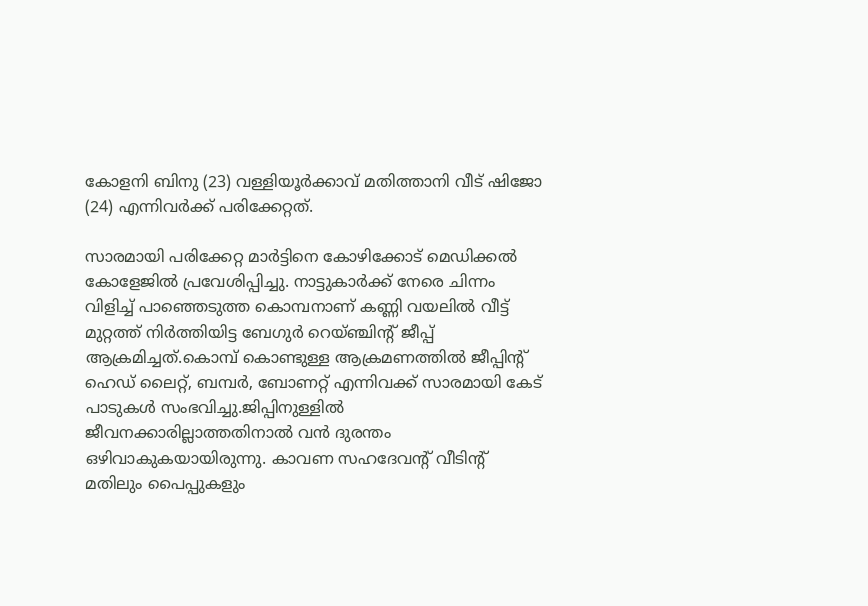കോളനി ബിനു (23) വള്ളിയൂര്‍ക്കാവ് മതിത്താനി വീട് ഷിജോ (24) എന്നിവര്‍ക്ക് പരിക്കേറ്റത്.

സാരമായി പരിക്കേറ്റ മാര്‍ട്ടിനെ കോഴിക്കോട് മെഡിക്കല്‍ കോളേജില്‍ പ്രവേശിപ്പിച്ചു. നാട്ടുകാര്‍ക്ക് നേരെ ചിന്നം വിളിച്ച് പാഞ്ഞെടുത്ത കൊമ്പനാണ് കണ്ണി വയലില്‍ വീട്ട് മുറ്റത്ത് നിര്‍ത്തിയിട്ട ബേഗുര്‍ റെയ്ഞ്ചിന്റ് ജീപ്പ് ആക്രമിച്ചത്.കൊമ്പ് കൊണ്ടുള്ള ആക്രമണത്തില്‍ ജീപ്പിന്റ് ഹെഡ് ലൈറ്റ്, ബമ്പര്‍, ബോണറ്റ് എന്നിവക്ക് സാരമായി കേട് പാടുകള്‍ സംഭവിച്ചു.ജിപ്പിനുള്ളില്‍ ജീവനക്കാരില്ലാത്തതിനാല്‍ വന്‍ ദുരന്തം ഒഴിവാകുകയായിരുന്നു. കാവണ സഹദേവന്റ് വീടിന്റ് മതിലും പൈപ്പുകളും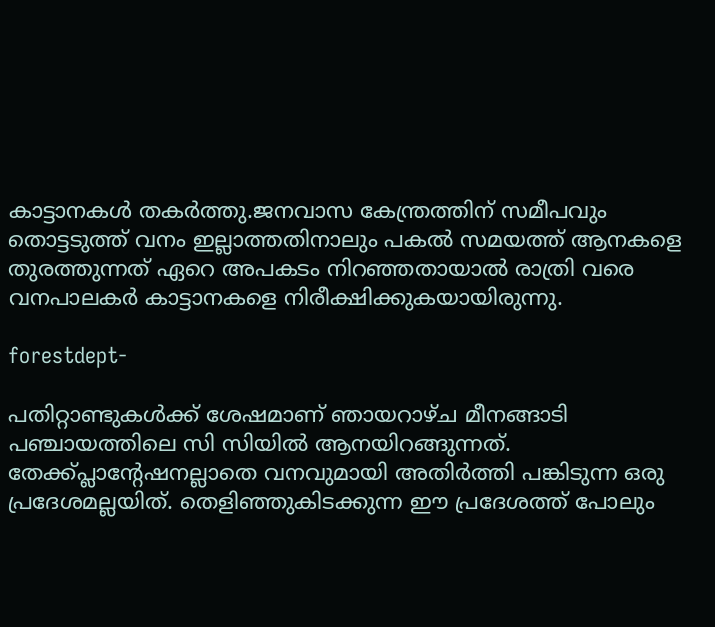കാട്ടാനകള്‍ തകര്‍ത്തു.ജനവാസ കേന്ത്രത്തിന് സമീപവും തൊട്ടടുത്ത് വനം ഇല്ലാത്തതിനാലും പകല്‍ സമയത്ത് ആനകളെ തുരത്തുന്നത് ഏറെ അപകടം നിറഞ്ഞതായാല്‍ രാത്രി വരെ വനപാലകര്‍ കാട്ടാനകളെ നിരീക്ഷിക്കുകയായിരുന്നു.

forestdept-

പതിറ്റാണ്ടുകള്‍ക്ക് ശേഷമാണ് ഞായറാഴ്ച മീനങ്ങാടി പഞ്ചായത്തിലെ സി സിയില്‍ ആനയിറങ്ങുന്നത്. തേക്ക്പ്ലാന്റേഷനല്ലാതെ വനവുമായി അതിര്‍ത്തി പങ്കിടുന്ന ഒരു പ്രദേശമല്ലയിത്. തെളിഞ്ഞുകിടക്കുന്ന ഈ പ്രദേശത്ത് പോലും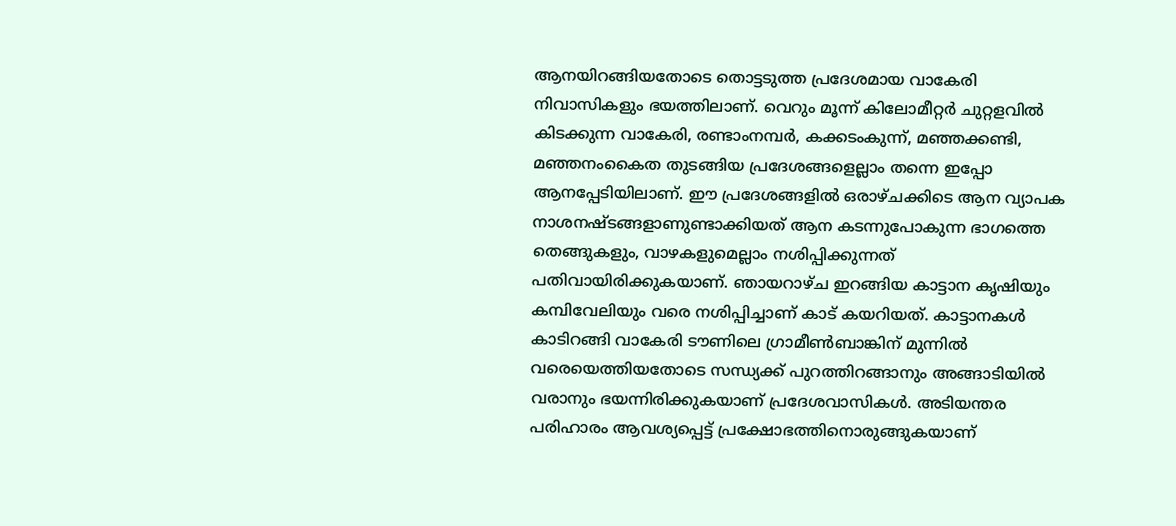ആനയിറങ്ങിയതോടെ തൊട്ടടുത്ത പ്രദേശമായ വാകേരി നിവാസികളും ഭയത്തിലാണ്. വെറും മൂന്ന് കിലോമീറ്റര്‍ ചുറ്റളവില്‍ കിടക്കുന്ന വാകേരി, രണ്ടാംനമ്പര്‍, കക്കടംകുന്ന്, മഞ്ഞക്കണ്ടി, മഞ്ഞനംകൈത തുടങ്ങിയ പ്രദേശങ്ങളെല്ലാം തന്നെ ഇപ്പോ ആനപ്പേടിയിലാണ്. ഈ പ്രദേശങ്ങളില്‍ ഒരാഴ്ചക്കിടെ ആന വ്യാപക നാശനഷ്ടങ്ങളാണുണ്ടാക്കിയത് ആന കടന്നുപോകുന്ന ഭാഗത്തെ തെങ്ങുകളും, വാഴകളുമെല്ലാം നശിപ്പിക്കുന്നത് പതിവായിരിക്കുകയാണ്. ഞായറാഴ്ച ഇറങ്ങിയ കാട്ടാന കൃഷിയും കമ്പിവേലിയും വരെ നശിപ്പിച്ചാണ് കാട് കയറിയത്. കാട്ടാനകള്‍ കാടിറങ്ങി വാകേരി ടൗണിലെ ഗ്രാമീണ്‍ബാങ്കിന് മുന്നില്‍ വരെയെത്തിയതോടെ സന്ധ്യക്ക് പുറത്തിറങ്ങാനും അങ്ങാടിയില്‍ വരാനും ഭയന്നിരിക്കുകയാണ് പ്രദേശവാസികള്‍. അടിയന്തര പരിഹാരം ആവശ്യപ്പെട്ട് പ്രക്ഷോഭത്തിനൊരുങ്ങുകയാണ്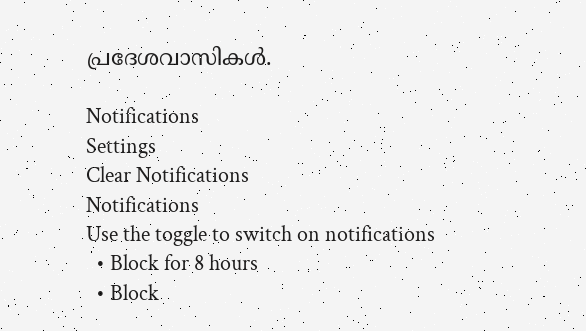പ്രദേശവാസികള്‍.

Notifications
Settings
Clear Notifications
Notifications
Use the toggle to switch on notifications
  • Block for 8 hours
  • Block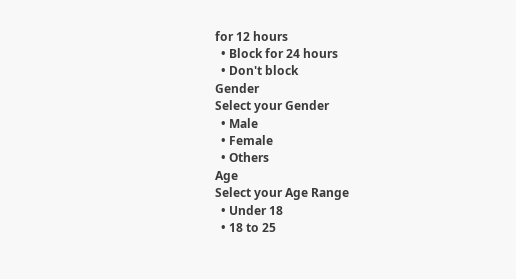for 12 hours
  • Block for 24 hours
  • Don't block
Gender
Select your Gender
  • Male
  • Female
  • Others
Age
Select your Age Range
  • Under 18
  • 18 to 25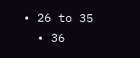• 26 to 35
  • 36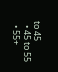to 45
  • 45 to 55
  • 55+